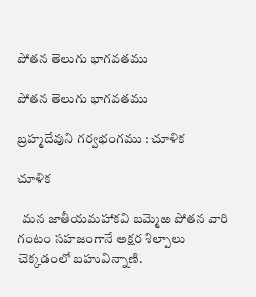పోతన తెలుగు భాగవతము

పోతన తెలుగు భాగవతము

బ్రహ్మదేవుని గర్వభంగము : చూళిక

చూళిక

  మన జాతీయమహాకవి బమ్మెఱ పోతన వారి గంటం సహజంగానే అక్షర శిల్పాలు చెక్కడంలో బహువిన్నాణి.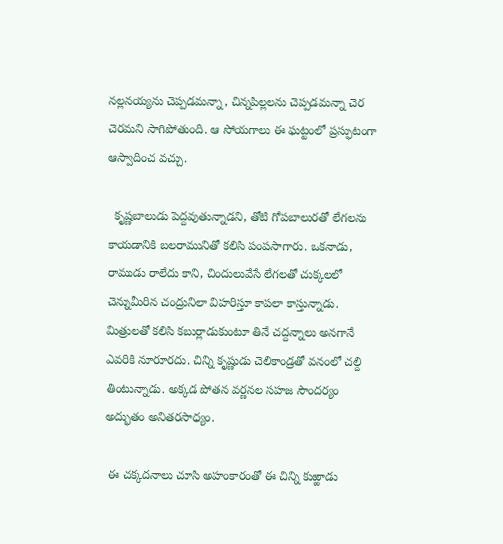నల్లనయ్యను చెప్పడమన్నా, చిన్నపిల్లలను చెప్పడమన్నా చెర చెరమని సాగిపోతుంది. ఆ సోయగాలు ఈ ఘట్టంలో ప్రస్ఫుటంగా ఆస్వాదించ వచ్చు.

  కృష్ణబాలుడు పెద్దవుతున్నాడని, తోటి గోపబాలురతో లేగలను కాయడానికి బలరామునితో కలిసి పంపసాగారు. ఒకనాడు, రాముడు రాలేదు కాని, చిందులువేసే లేగలతో చుక్కలలో చెన్నుమీరిన చంద్రునిలా విహరిస్తూ కాపలా కాస్తున్నాడు. మిత్రులతో కలిసి కబుర్లాడుకుంటూ తినే చద్దన్నాలు అనగానే ఎవరికి నూరూరదు. చిన్ని కృష్ణుడు చెలికాండ్రతో వనంలో చల్ది తింటున్నాడు. అక్కడ పోతన వర్ణనల సహజ సౌందర్యం అద్భుతం అనితరసాధ్యం.

 ఈ చక్కదనాలు చూసి అహంకారంతో ఈ చిన్ని కుఱ్ఱాడు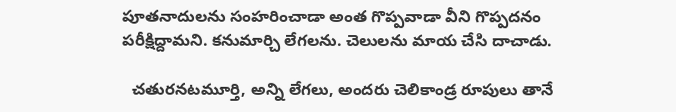పూతనాదులను సంహరించాడా అంత గొప్పవాడా వీని గొప్పదనం పరీక్షిద్దామని. కనుమార్చి లేగలను. చెలులను మాయ చేసి దాచాడు.

  చతురనటమూర్తి, అన్ని లేగలు, అందరు చెలికాండ్ర రూపులు తానే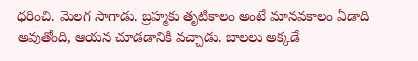ధరించి. మెలగ సాగాడు. బ్రహ్మకు తృటికాలం అంటే మానవకాలం ఏడాది అవుతోంది, ఆయన చూడడానికి వచ్చాడు. బాలలు అక్కడే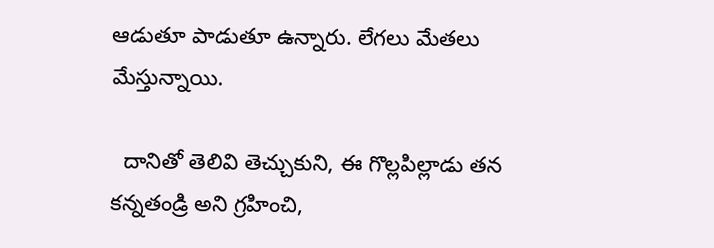ఆడుతూ పాడుతూ ఉన్నారు. లేగలు మేతలు మేస్తున్నాయి.

  దానితో తెలివి తెచ్చుకుని, ఈ గొల్లపిల్లాడు తన కన్నతండ్రి అని గ్రహించి,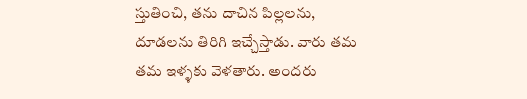స్తుతించి, తను దాచిన పిల్లలను, దూడలను తిరిగి ఇచ్చేస్తాడు. వారు తమ తమ ఇళ్ళకు వెళతారు. అందరు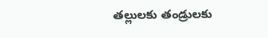తల్లులకు తండ్రులకు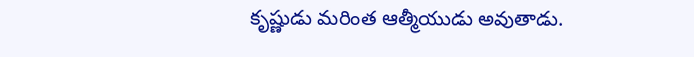కృష్ణుడు మరింత ఆత్మీయుడు అవుతాడు.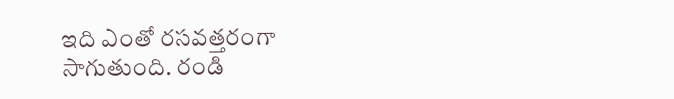ఇది ఎంతో రసవత్తరంగా సాగుతుంది. రండి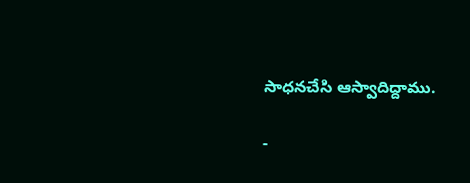సాధనచేసి ఆస్వాదిద్దాము.

-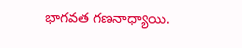భాగవత గణనాధ్యాయి.